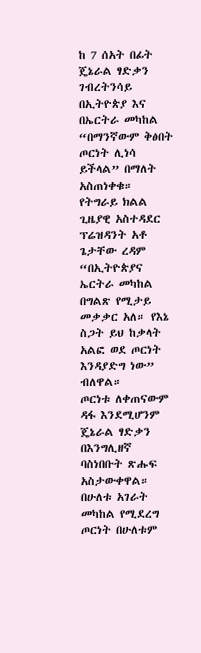ከ 7 ሰአት በፊት
ጄኔራል ፃድቃን ገብረትንሳይ በኢትዮጵያ እና በኤርትራ መካከል “በማንኛውም ቅፅበት ጦርነት ሊነሳ ይችላል” በማለት አስጠነቀቁ።
የትግራይ ክልል ጊዜያዊ አስተዳደር ፕሬዝዳንት አቶ ጌታቸው ረዳም “በኢትዮጵያና ኤርትራ መካከል በግልጽ የሚታይ መቃቃር አለ። የእኔ ስጋት ይህ ከቃላት አልፎ ወደ ጦርነት እንዳያድግ ነው” ብለዋል።
ጦርነቱ ለቀጠናውም ዳፋ እንደሚሆንም ጄኔራል ፃድቃን በእንግሊዘኛ ባስነበቡት ጽሑፍ አስታውቀዋል።
በሁለቱ አገራት መካከል የሚደረግ ጦርነት በሁለቱም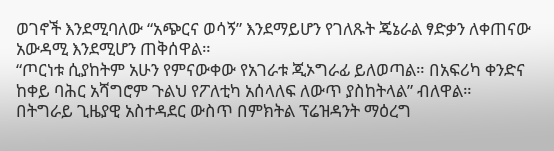ወገኖች እንደሚባለው “አጭርና ወሳኝ” እንደማይሆን የገለጹት ጄኔራል ፃድቃን ለቀጠናው አውዳሚ እንደሚሆን ጠቅሰዋል።
“ጦርነቱ ሲያከትም አሁን የምናውቀው የአገራቱ ጂኦግራፊ ይለወጣል። በአፍሪካ ቀንድና ከቀይ ባሕር አሻግሮም ጉልህ የፖለቲካ አሰላለፍ ለውጥ ያስከትላል” ብለዋል።
በትግራይ ጊዜያዊ አስተዳደር ውስጥ በምክትል ፕሬዝዳንት ማዕረግ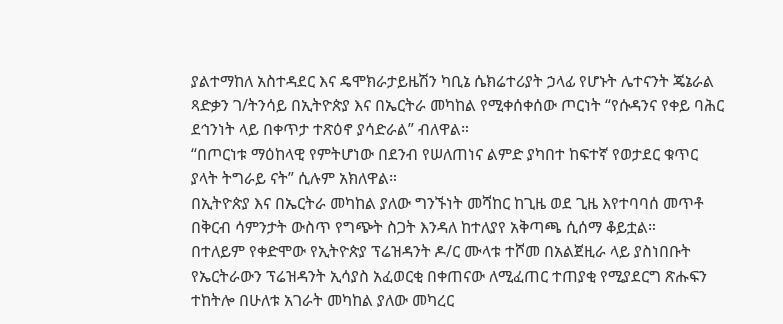ያልተማከለ አስተዳደር እና ዴሞክራታይዜሽን ካቢኔ ሴክሬተሪያት ኃላፊ የሆኑት ሌተናንት ጄኔራል ጻድቃን ገ/ትንሳይ በኢትዮጵያ እና በኤርትራ መካከል የሚቀሰቀሰው ጦርነት “የሱዳንና የቀይ ባሕር ደኅንነት ላይ በቀጥታ ተጽዕኖ ያሳድራል” ብለዋል።
“በጦርነቱ ማዕከላዊ የምትሆነው በደንብ የሠለጠነና ልምድ ያካበተ ከፍተኛ የወታደር ቁጥር ያላት ትግራይ ናት” ሲሉም አክለዋል።
በኢትዮጵያ እና በኤርትራ መካከል ያለው ግንኙነት መሻከር ከጊዜ ወደ ጊዜ እየተባባሰ መጥቶ በቅርብ ሳምንታት ውስጥ የግጭት ስጋት እንዳለ ከተለያየ አቅጣጫ ሲሰማ ቆይቷል።
በተለይም የቀድሞው የኢትዮጵያ ፕሬዝዳንት ዶ/ር ሙላቱ ተሾመ በአልጀዚራ ላይ ያስነበቡት የኤርትራውን ፕሬዝዳንት ኢሳያስ አፈወርቂ በቀጠናው ለሚፈጠር ተጠያቂ የሚያደርግ ጽሑፍን ተከትሎ በሁለቱ አገራት መካከል ያለው መካረር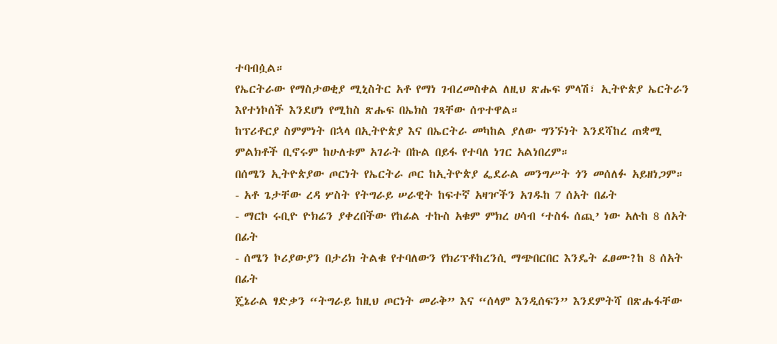ተባብሷል።
የኤርትራው የማስታወቂያ ሚኒስትር አቶ የማነ ገብረመስቀል ለዚህ ጽሑፍ ምላሽ፣ ኢትዮጵያ ኤርትራን እየተነኮሰች እንደሆነ የሚከስ ጽሑፍ በኤክስ ገጻቸው ሰጥተዋል።
ከፕሪቶርያ ስምምነት በኋላ በኢትዮጵያ እና በኤርትራ መካከል ያለው ግንኙነት እንደሻከረ ጠቋሚ ምልክቶች ቢኖሩም ከሁለቱም አገራት በኩል በይፋ የተባለ ነገር አልነበረም።
በሰሜን ኢትዮጵያው ጦርነት የኤርትራ ጦር ከኢትዮጵያ ፌደራል መንግሥት ጎን መሰለፉ አይዘነጋም።
- አቶ ጌታቸው ረዳ ሦስት የትግራይ ሠራዊት ከፍተኛ አዛዦችን አገዱከ 7 ሰአት በፊት
- ማርኮ ሩቢዮ ዮክሬን ያቀረበችው የከፊል ተኩስ አቁም ምክረ ሀሳብ ‘ተስፋ ሰጪ’ ነው አሉከ 8 ሰአት በፊት
- ሰሜን ኮሪያውያን በታሪክ ትልቁ የተባለውን የክሪፕቶከረንሲ ማጭበርበር እንዴት ፈፀሙ?ከ 8 ሰአት በፊት
ጄኔራል ፃድቃን “ትግራይ ከዚህ ጦርነት መራቅ” እና “ሰላም እንዲሰፍን” እንደምትሻ በጽሑፋቸው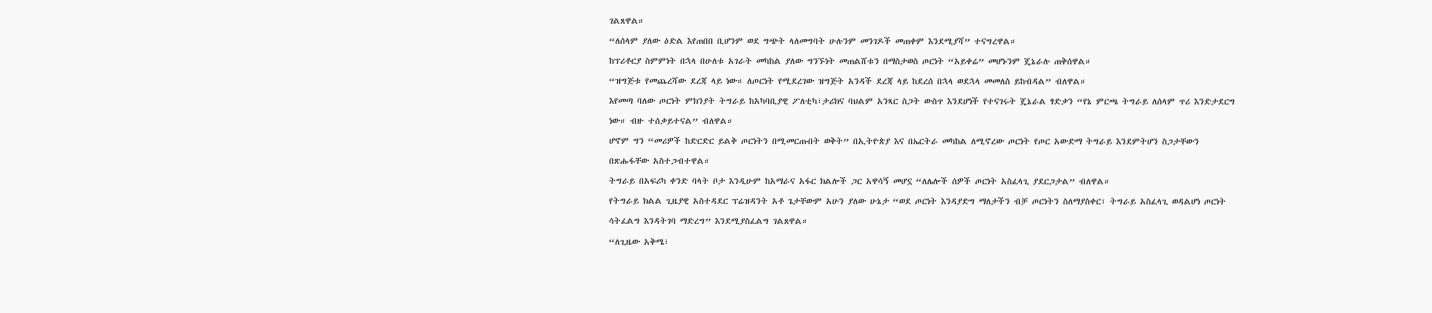ገልጸዋል።
“ለሰላም ያለው ዕድል እየጠበበ ቢሆንም ወደ ግጭት ላለመግባት ሁሉንም መንገዶች መጠቀም እንደሚያሻ” ተናግረዋል።
ከፕሪቶርያ ስምምነት በኋላ በሁለቱ አገራት መካከል ያለው ግንኙነት መጠልሸቱን በማስታወስ ጦርነት “አይቀሬ” መሆኑንም ጄኔራሉ ጠቅሰዋል።
“ዝግጅቱ የመጨረሻው ደረጃ ላይ ነው። ለጦርነት የሚደረገው ዝግጅት አንዳች ደረጃ ላይ ከደረሰ በኋላ ወደኋላ መመለስ ይከብዳል” ብለዋል።
እየመጣ ባለው ጦርነት ምክንያት ትግራይ ከአካባቢያዊ ፖለቲካ፣ታሪክና ባህልም አንጻር ስጋት ውስጥ እንደሆነች የተናገሩት ጄኔራል ፃድቃን “የኔ ምርጫ ትግራይ ለሰላም ጥሪ እንድታደርግ ነው። ብዙ ተሰቃይተናል” ብለዋል።
ሆኖም ግን “መሪዎች ከድርድር ይልቅ ጦርነትን በሚመርጡበት ወቅት” በኢትዮጵያ እና በኤርትራ መካከል ለሚኖረው ጦርነት የጦር አውድማ ትግራይ እንደምትሆን ስጋታቸውን በጽሑፋቸው አስተጋብተዋል።
ትግራይ በአፍሪካ ቀንድ ባላት ቦታ እንዲሁም ከአማራና አፋር ክልሎች ጋር አዋሳኝ መሆኗ “ለሌሎች ሰዎች ጦርነት አስፈላጊ ያደርጋታል” ብለዋል።
የትግራይ ክልል ጊዜያዊ አስተዳደር ፕሬዝዳንት አቶ ጌታቸውም አሁን ያለው ሁኔታ “ወደ ጦርነት እንዳያድግ ማለታችን ብቻ ጦርነትን ስለማያስቀር፣ ትግራይ አስፈላጊ ወዳልሆነ ጦርነት ሳትፈልግ እንዳትገባ ማድረግ” እንደሚያስፈልግ ገልጸዋል።
“ለጊዜው አቅሜ፣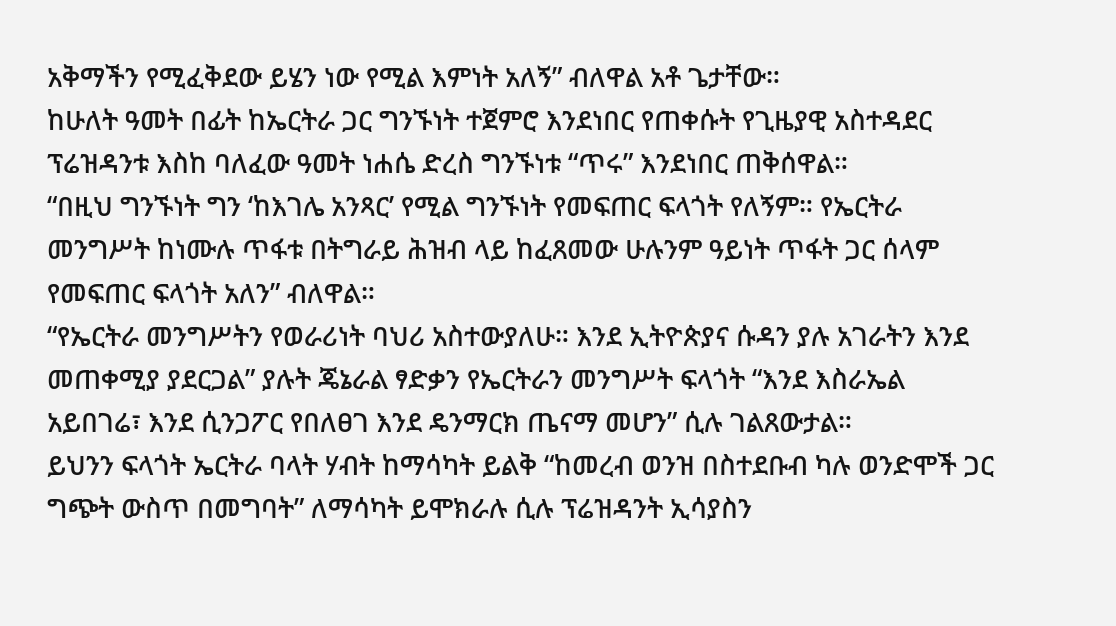አቅማችን የሚፈቅደው ይሄን ነው የሚል እምነት አለኝ” ብለዋል አቶ ጌታቸው።
ከሁለት ዓመት በፊት ከኤርትራ ጋር ግንኙነት ተጀምሮ እንደነበር የጠቀሱት የጊዜያዊ አስተዳደር ፕሬዝዳንቱ እስከ ባለፈው ዓመት ነሐሴ ድረስ ግንኙነቱ “ጥሩ” እንደነበር ጠቅሰዋል።
“በዚህ ግንኙነት ግን ‘ከእገሌ አንጻር’ የሚል ግንኙነት የመፍጠር ፍላጎት የለኝም። የኤርትራ መንግሥት ከነሙሉ ጥፋቱ በትግራይ ሕዝብ ላይ ከፈጸመው ሁሉንም ዓይነት ጥፋት ጋር ሰላም የመፍጠር ፍላጎት አለን” ብለዋል።
“የኤርትራ መንግሥትን የወራሪነት ባህሪ አስተውያለሁ። እንደ ኢትዮጵያና ሱዳን ያሉ አገራትን እንደ መጠቀሚያ ያደርጋል” ያሉት ጄኔራል ፃድቃን የኤርትራን መንግሥት ፍላጎት “እንደ እስራኤል አይበገሬ፣ እንደ ሲንጋፖር የበለፀገ እንደ ዴንማርክ ጤናማ መሆን” ሲሉ ገልጸውታል።
ይህንን ፍላጎት ኤርትራ ባላት ሃብት ከማሳካት ይልቅ “ከመረብ ወንዝ በስተደቡብ ካሉ ወንድሞች ጋር ግጭት ውስጥ በመግባት” ለማሳካት ይሞክራሉ ሲሉ ፕሬዝዳንት ኢሳያስን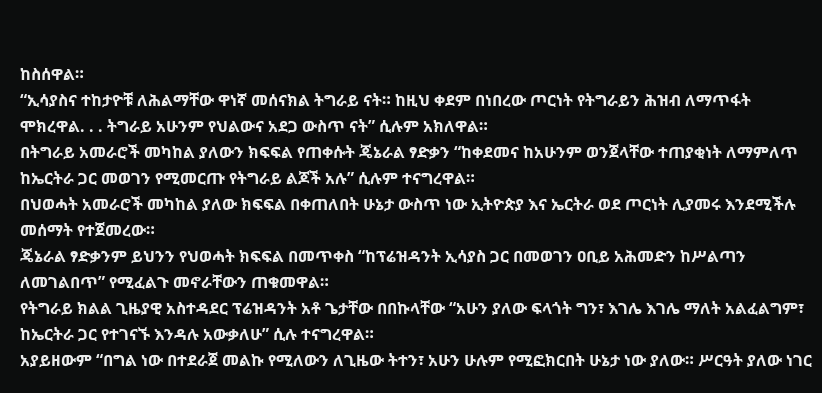ከስሰዋል።
“ኢሳያስና ተከታዮቹ ለሕልማቸው ዋነኛ መሰናክል ትግራይ ናት። ከዚህ ቀደም በነበረው ጦርነት የትግራይን ሕዝብ ለማጥፋት ሞክረዋል. . . ትግራይ አሁንም የህልውና አደጋ ውስጥ ናት” ሲሉም አክለዋል።
በትግራይ አመራሮች መካከል ያለውን ክፍፍል የጠቀሱት ጄኔራል ፃድቃን “ከቀደመና ከአሁንም ወንጀላቸው ተጠያቂነት ለማምለጥ ከኤርትራ ጋር መወገን የሚመርጡ የትግራይ ልጆች አሉ” ሲሉም ተናግረዋል።
በህወሓት አመራሮች መካከል ያለው ክፍፍል በቀጠለበት ሁኔታ ውስጥ ነው ኢትዮጵያ እና ኤርትራ ወደ ጦርነት ሊያመሩ እንደሚችሉ መሰማት የተጀመረው።
ጄኔራል ፃድቃንም ይህንን የህወሓት ክፍፍል በመጥቀስ “ከፕሬዝዳንት ኢሳያስ ጋር በመወገን ዐቢይ አሕመድን ከሥልጣን ለመገልበጥ” የሚፈልጉ መኖራቸውን ጠቁመዋል።
የትግራይ ክልል ጊዜያዊ አስተዳደር ፕሬዝዳንት አቶ ጌታቸው በበኩላቸው “አሁን ያለው ፍላጎት ግን፣ እገሌ እገሌ ማለት አልፈልግም፣ ከኤርትራ ጋር የተገናኙ እንዳሉ አውቃለሁ” ሲሉ ተናግረዋል።
አያይዘውም “በግል ነው በተደራጀ መልኩ የሚለውን ለጊዜው ትተን፣ አሁን ሁሉም የሚፎክርበት ሁኔታ ነው ያለው። ሥርዓት ያለው ነገር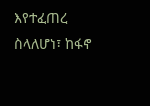እየተፈጠረ ስላለሆነ፣ ከፋኖ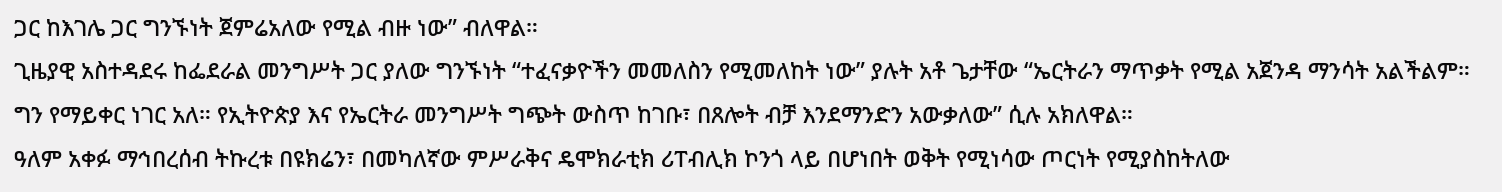ጋር ከእገሌ ጋር ግንኙነት ጀምሬአለው የሚል ብዙ ነው” ብለዋል።
ጊዜያዊ አስተዳደሩ ከፌደራል መንግሥት ጋር ያለው ግንኙነት “ተፈናቃዮችን መመለስን የሚመለከት ነው” ያሉት አቶ ጌታቸው “ኤርትራን ማጥቃት የሚል አጀንዳ ማንሳት አልችልም። ግን የማይቀር ነገር አለ። የኢትዮጵያ እና የኤርትራ መንግሥት ግጭት ውስጥ ከገቡ፣ በጸሎት ብቻ እንደማንድን አውቃለው” ሲሉ አክለዋል።
ዓለም አቀፉ ማኅበረሰብ ትኩረቱ በዩክሬን፣ በመካለኛው ምሥራቅና ዴሞክራቲክ ሪፐብሊክ ኮንጎ ላይ በሆነበት ወቅት የሚነሳው ጦርነት የሚያስከትለው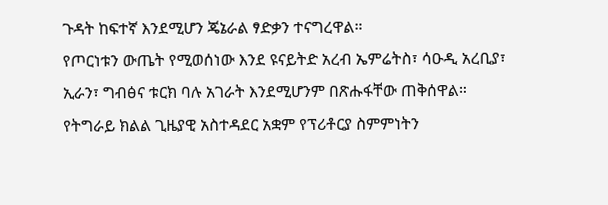ጉዳት ከፍተኛ እንደሚሆን ጄኔራል ፃድቃን ተናግረዋል።
የጦርነቱን ውጤት የሚወሰነው እንደ ዩናይትድ አረብ ኤምሬትስ፣ ሳዑዲ አረቢያ፣ ኢራን፣ ግብፅና ቱርክ ባሉ አገራት እንደሚሆንም በጽሑፋቸው ጠቅሰዋል።
የትግራይ ክልል ጊዜያዊ አስተዳደር አቋም የፕሪቶርያ ስምምነትን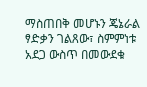ማስጠበቅ መሆኑን ጄኔራል ፃድቃን ገልጸው፣ ስምምነቱ አደጋ ውስጥ በመውደቁ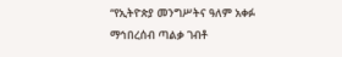“የኢትዮጵያ መንግሥትና ዓለም አቀፉ ማኅበረሰብ ጣልቃ ገብቶ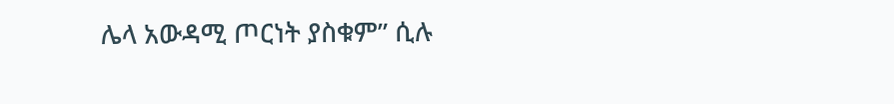ሌላ አውዳሚ ጦርነት ያስቁም” ሲሉ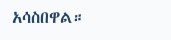አሳስበዋል።